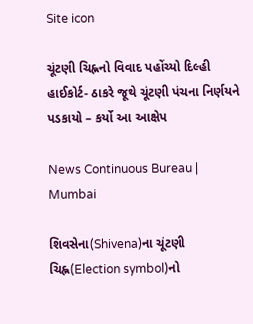Site icon

ચૂંટણી ચિહ્નનો વિવાદ પહોંચ્યો દિલ્હી હાઈકોર્ટ- ઠાકરે જૂથે ચૂંટણી પંચના નિર્ણયને પડકાયો – કર્યો આ આક્ષેપ

News Continuous Bureau | Mumbai

શિવસેના(Shivena)ના ચૂંટણી ચિહ્ન(Election symbol)નો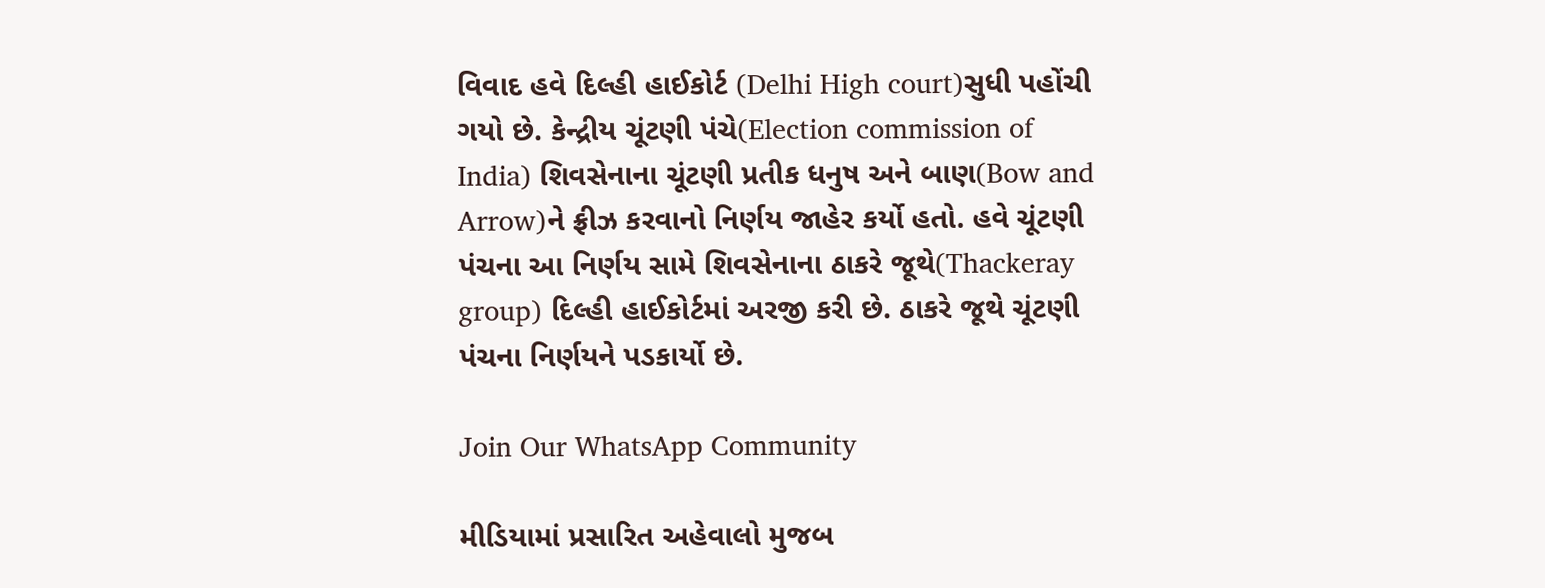વિવાદ હવે દિલ્હી હાઈકોર્ટ (Delhi High court)સુધી પહોંચી ગયો છે. કેન્દ્રીય ચૂંટણી પંચે(Election commission of India) શિવસેનાના ચૂંટણી પ્રતીક ધનુષ અને બાણ(Bow and Arrow)ને ફ્રીઝ કરવાનો નિર્ણય જાહેર કર્યો હતો. હવે ચૂંટણી પંચના આ નિર્ણય સામે શિવસેનાના ઠાકરે જૂથે(Thackeray group) દિલ્હી હાઈકોર્ટમાં અરજી કરી છે. ઠાકરે જૂથે ચૂંટણી પંચના નિર્ણયને પડકાર્યો છે.

Join Our WhatsApp Community

મીડિયામાં પ્રસારિત અહેવાલો મુજબ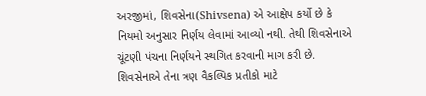અરજીમાં, શિવસેના(Shivsena) એ આક્ષેપ કર્યો છે કે નિયમો અનુસાર નિર્ણય લેવામાં આવ્યો નથી. તેથી શિવસેનાએ ચૂંટણી પંચના નિર્ણયને સ્થગિત કરવાની માગ કરી છે. શિવસેનાએ તેના ત્રણ વૈકલ્પિક પ્રતીકો માટે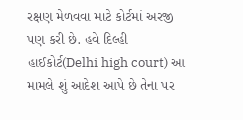રક્ષણ મેળવવા માટે કોર્ટમાં અરજી પણ કરી છે. હવે દિલ્હી હાઈકોર્ટ(Delhi high court) આ મામલે શું આદેશ આપે છે તેના પર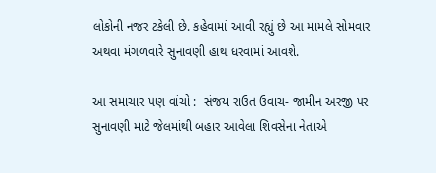લોકોની નજર ટકેલી છે. કહેવામાં આવી રહ્યું છે આ મામલે સોમવાર અથવા મંગળવારે સુનાવણી હાથ ધરવામાં આવશે.

આ સમાચાર પણ વાંચો :  સંજય રાઉત ઉવાચ- જામીન અરજી પર સુનાવણી માટે જેલમાંથી બહાર આવેલા શિવસેના નેતાએ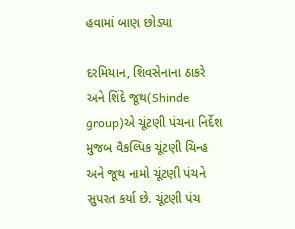હવામાં બાણ છોડ્યા

દરમિયાન, શિવસેનાના ઠાકરે અને શિંદે જૂથ(Shinde group)એ ચૂંટણી પંચના નિર્દેશ મુજબ વૈકલ્પિક ચૂંટણી ચિન્હ અને જૂથ નામો ચૂંટણી પંચને સુપરત કર્યા છે. ચૂંટણી પંચ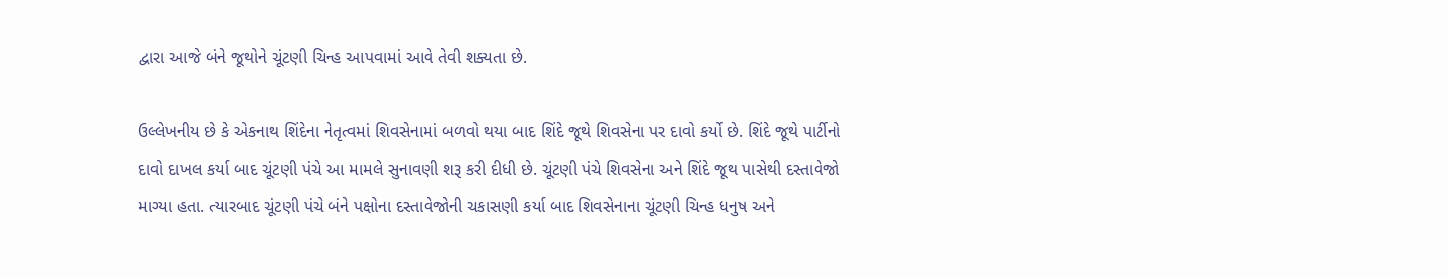દ્વારા આજે બંને જૂથોને ચૂંટણી ચિન્હ આપવામાં આવે તેવી શક્યતા છે.

ઉલ્લેખનીય છે કે એકનાથ શિંદેના નેતૃત્વમાં શિવસેનામાં બળવો થયા બાદ શિંદે જૂથે શિવસેના પર દાવો કર્યો છે. શિંદે જૂથે પાર્ટીનો દાવો દાખલ કર્યા બાદ ચૂંટણી પંચે આ મામલે સુનાવણી શરૂ કરી દીધી છે. ચૂંટણી પંચે શિવસેના અને શિંદે જૂથ પાસેથી દસ્તાવેજો માગ્યા હતા. ત્યારબાદ ચૂંટણી પંચે બંને પક્ષોના દસ્તાવેજોની ચકાસણી કર્યા બાદ શિવસેનાના ચૂંટણી ચિન્હ ધનુષ અને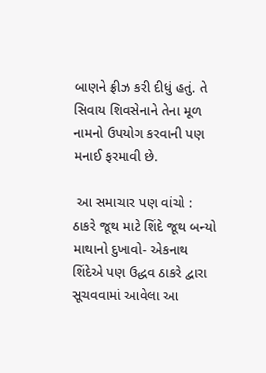બાણને ફ્રીઝ કરી દીધું હતું. તે સિવાય શિવસેનાને તેના મૂળ નામનો ઉપયોગ કરવાની પણ મનાઈ ફરમાવી છે.

 આ સમાચાર પણ વાંચો :  ઠાકરે જૂથ માટે શિંદે જૂથ બન્યો માથાનો દુખાવો- એકનાથ શિંદેએ પણ ઉદ્ધવ ઠાકરે દ્વારા સૂચવવામાં આવેલા આ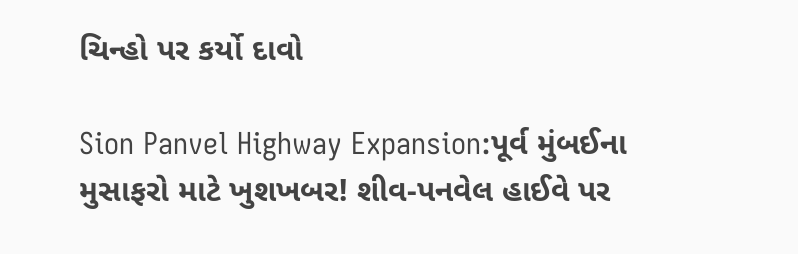ચિન્હો પર કર્યો દાવો

Sion Panvel Highway Expansion:પૂર્વ મુંબઈના મુસાફરો માટે ખુશખબર! શીવ-પનવેલ હાઈવે પર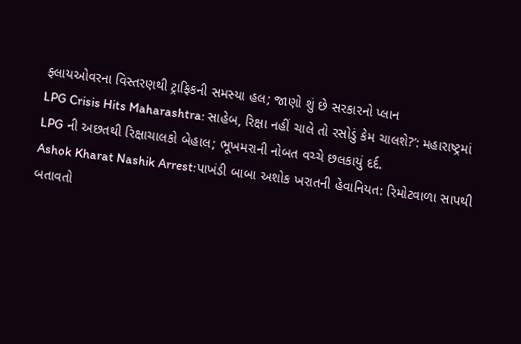ફ્લાયઓવરના વિસ્તરણથી ટ્રાફિકની સમસ્યા હલ; જાણો શું છે સરકારનો પ્લાન
LPG Crisis Hits Maharashtra: સાહેબ, રિક્ષા નહીં ચાલે તો રસોડું કેમ ચાલશે?’: મહારાષ્ટ્રમાં LPG ની અછતથી રિક્ષાચાલકો બેહાલ; ભૂખમરાની નોબત વચ્ચે છલકાયું દર્દ.
Ashok Kharat Nashik Arrest:પાખંડી બાબા અશોક ખરાતની હેવાનિયત: રિમોટવાળા સાપથી બતાવતો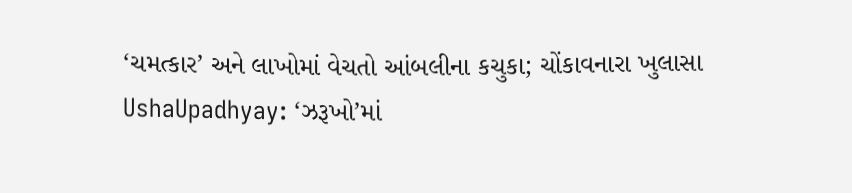‘ચમત્કાર’ અને લાખોમાં વેચતો આંબલીના કચુકા; ચોંકાવનારા ખુલાસા
UshaUpadhyay: ‘ઝરૂખો’માં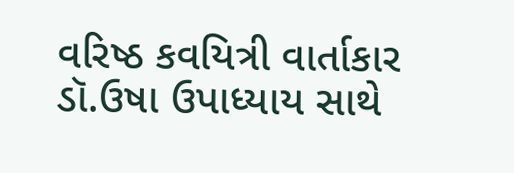વરિષ્ઠ કવયિત્રી વાર્તાકાર ડૉ.ઉષા ઉપાધ્યાય સાથે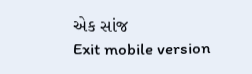એક સાંજ
Exit mobile version